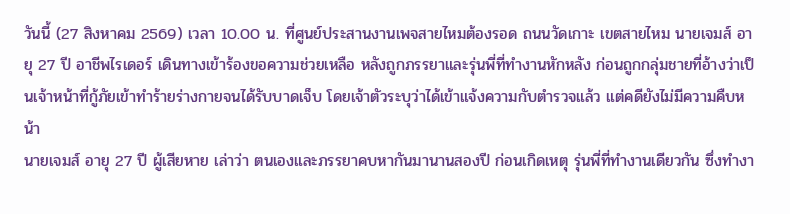วันนี้ (27 สิงหาคม 2569) เวลา 10.00 น. ที่ศูนย์ประสานงานเพจสายไหมต้องรอด ถนนวัดเกาะ เขตสายไหม นายเจมส์ อายุ 27 ปี อาชีพไรเดอร์ เดินทางเข้าร้องขอความช่วยเหลือ หลังถูกภรรยาและรุ่นพี่ที่ทำงานหักหลัง ก่อนถูกกลุ่มชายที่อ้างว่าเป็นเจ้าหน้าที่กู้ภัยเข้าทำร้ายร่างกายจนได้รับบาดเจ็บ โดยเจ้าตัวระบุว่าได้เข้าแจ้งความกับตำรวจแล้ว แต่คดียังไม่มีความคืบหน้า
นายเจมส์ อายุ 27 ปี ผู้เสียหาย เล่าว่า ตนเองและภรรยาคบหากันมานานสองปี ก่อนเกิดเหตุ รุ่นพี่ที่ทำงานเดียวกัน ซึ่งทำงา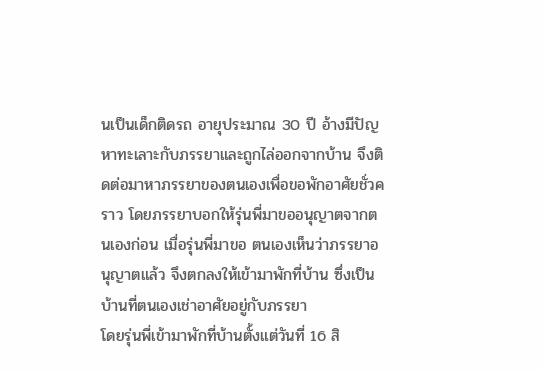นเป็นเด็กติดรถ อายุประมาณ 30 ปี อ้างมีปัญหาทะเลาะกับภรรยาและถูกไล่ออกจากบ้าน จึงติดต่อมาหาภรรยาของตนเองเพื่อขอพักอาศัยชั่วคราว โดยภรรยาบอกให้รุ่นพี่มาขออนุญาตจากตนเองก่อน เมื่อรุ่นพี่มาขอ ตนเองเห็นว่าภรรยาอนุญาตแล้ว จึงตกลงให้เข้ามาพักที่บ้าน ซึ่งเป็นบ้านที่ตนเองเช่าอาศัยอยู่กับภรรยา
โดยรุ่นพี่เข้ามาพักที่บ้านตั้งแต่วันที่ 16 สิ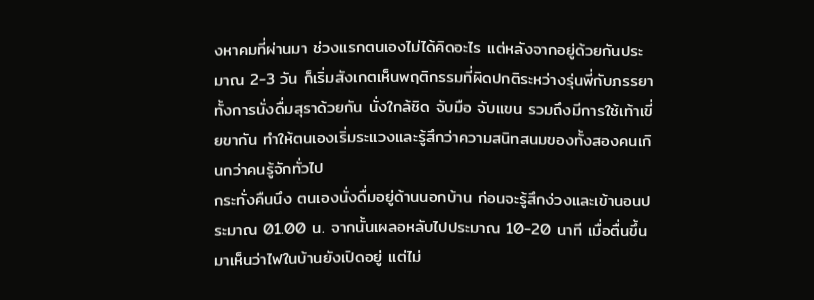งหาคมที่ผ่านมา ช่วงแรกตนเองไม่ได้คิดอะไร แต่หลังจากอยู่ด้วยกันประมาณ 2-3 วัน ก็เริ่มสังเกตเห็นพฤติกรรมที่ผิดปกติระหว่างรุ่นพี่กับภรรยา ทั้งการนั่งดื่มสุราด้วยกัน นั่งใกล้ชิด จับมือ จับแขน รวมถึงมีการใช้เท้าเขี่ยขากัน ทำให้ตนเองเริ่มระแวงและรู้สึกว่าความสนิทสนมของทั้งสองคนเกินกว่าคนรู้จักทั่วไป
กระทั่งคืนนึง ตนเองนั่งดื่มอยู่ด้านนอกบ้าน ก่อนจะรู้สึกง่วงและเข้านอนประมาณ 01.00 น. จากนั้นเผลอหลับไปประมาณ 10-20 นาที เมื่อตื่นขึ้นมาเห็นว่าไฟในบ้านยังเปิดอยู่ แต่ไม่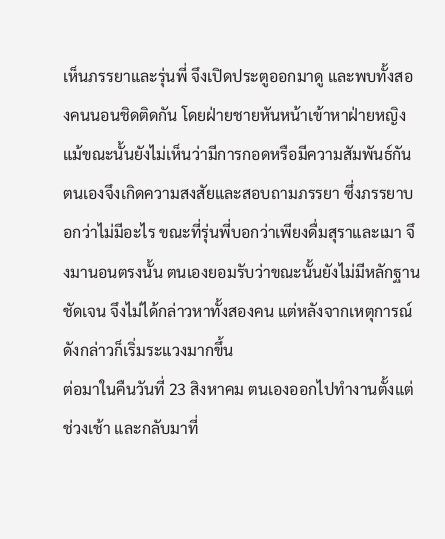เห็นภรรยาและรุ่นพี่ จึงเปิดประตูออกมาดู และพบทั้งสองคนนอนชิดติดกัน โดยฝ่ายชายหันหน้าเข้าหาฝ่ายหญิง แม้ขณะนั้นยังไม่เห็นว่ามีการกอดหรือมีความสัมพันธ์กัน
ตนเองจึงเกิดความสงสัยและสอบถามภรรยา ซึ่งภรรยาบอกว่าไม่มีอะไร ขณะที่รุ่นพี่บอกว่าเพียงดื่มสุราและเมา จึงมานอนตรงนั้น ตนเองยอมรับว่าขณะนั้นยังไม่มีหลักฐานชัดเจน จึงไม่ได้กล่าวหาทั้งสองคน แต่หลังจากเหตุการณ์ดังกล่าวก็เริ่มระแวงมากขึ้น
ต่อมาในคืนวันที่ 23 สิงหาคม ตนเองออกไปทำงานตั้งแต่ช่วงเช้า และกลับมาที่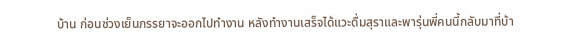บ้าน ก่อนช่วงเย็นภรรยาจะออกไปทำงาน หลังทำงานเสร็จได้แวะดื่มสุราและพารุ่นพี่คนนี้กลับมาที่บ้า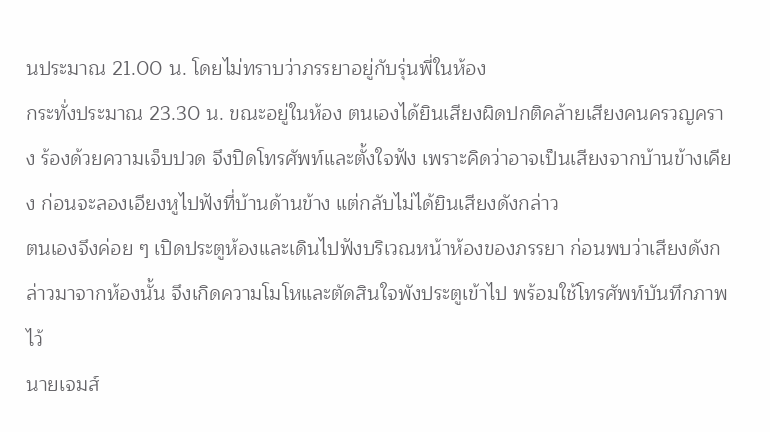นประมาณ 21.00 น. โดยไม่ทราบว่าภรรยาอยู่กับรุ่นพี่ในห้อง
กระทั่งประมาณ 23.30 น. ขณะอยู่ในห้อง ตนเองได้ยินเสียงผิดปกติคล้ายเสียงคนครวญคราง ร้องด้วยความเจ็บปวด จึงปิดโทรศัพท์และตั้งใจฟัง เพราะคิดว่าอาจเป็นเสียงจากบ้านข้างเคียง ก่อนจะลองเอียงหูไปฟังที่บ้านด้านข้าง แต่กลับไม่ได้ยินเสียงดังกล่าว
ตนเองจึงค่อย ๆ เปิดประตูห้องและเดินไปฟังบริเวณหน้าห้องของภรรยา ก่อนพบว่าเสียงดังกล่าวมาจากห้องนั้น จึงเกิดความโมโหและตัดสินใจพังประตูเข้าไป พร้อมใช้โทรศัพท์บันทึกภาพไว้
นายเจมส์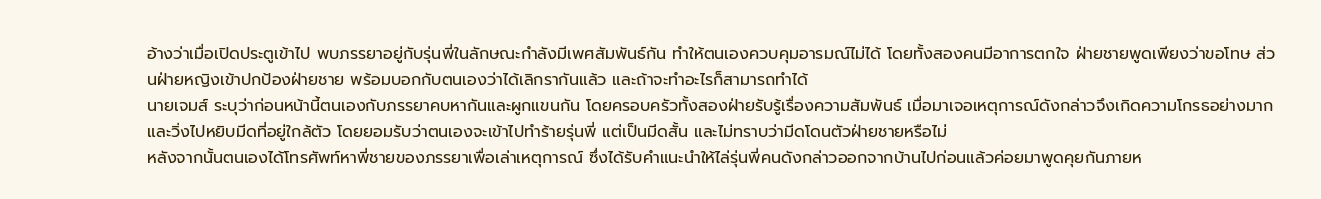อ้างว่าเมื่อเปิดประตูเข้าไป พบภรรยาอยู่กับรุ่นพี่ในลักษณะกำลังมีเพศสัมพันธ์กัน ทำให้ตนเองควบคุมอารมณ์ไม่ได้ โดยทั้งสองคนมีอาการตกใจ ฝ่ายชายพูดเพียงว่าขอโทษ ส่วนฝ่ายหญิงเข้าปกป้องฝ่ายชาย พร้อมบอกกับตนเองว่าได้เลิกรากันแล้ว และถ้าจะทำอะไรก็สามารถทำได้
นายเจมส์ ระบุว่าก่อนหน้านี้ตนเองกับภรรยาคบหากันและผูกแขนกัน โดยครอบครัวทั้งสองฝ่ายรับรู้เรื่องความสัมพันธ์ เมื่อมาเจอเหตุการณ์ดังกล่าวจึงเกิดความโกรธอย่างมาก และวิ่งไปหยิบมีดที่อยู่ใกล้ตัว โดยยอมรับว่าตนเองจะเข้าไปทำร้ายรุ่นพี่ แต่เป็นมีดสั้น และไม่ทราบว่ามีดโดนตัวฝ่ายชายหรือไม่
หลังจากนั้นตนเองได้โทรศัพท์หาพี่ชายของภรรยาเพื่อเล่าเหตุการณ์ ซึ่งได้รับคำแนะนำให้ไล่รุ่นพี่คนดังกล่าวออกจากบ้านไปก่อนแล้วค่อยมาพูดคุยกันภายห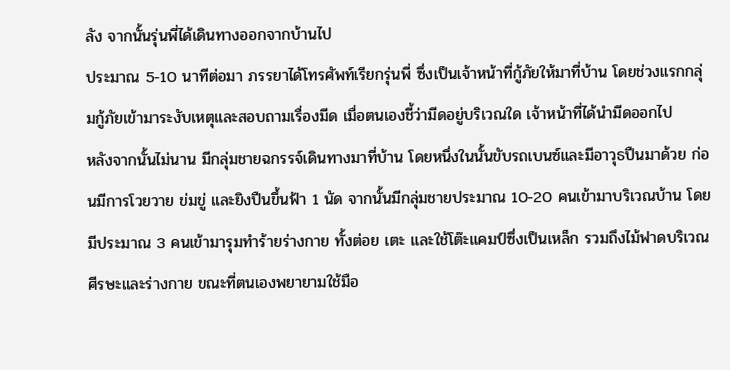ลัง จากนั้นรุ่นพี่ได้เดินทางออกจากบ้านไป
ประมาณ 5-10 นาทีต่อมา ภรรยาได้โทรศัพท์เรียกรุ่นพี่ ซึ่งเป็นเจ้าหน้าที่กู้ภัยให้มาที่บ้าน โดยช่วงแรกกลุ่มกู้ภัยเข้ามาระงับเหตุและสอบถามเรื่องมีด เมื่อตนเองชี้ว่ามีดอยู่บริเวณใด เจ้าหน้าที่ได้นำมีดออกไป
หลังจากนั้นไม่นาน มีกลุ่มชายฉกรรจ์เดินทางมาที่บ้าน โดยหนึ่งในนั้นขับรถเบนซ์และมีอาวุธปืนมาด้วย ก่อนมีการโวยวาย ข่มขู่ และยิงปืนขึ้นฟ้า 1 นัด จากนั้นมีกลุ่มชายประมาณ 10-20 คนเข้ามาบริเวณบ้าน โดยมีประมาณ 3 คนเข้ามารุมทำร้ายร่างกาย ทั้งต่อย เตะ และใช้โต๊ะแคมป์ซึ่งเป็นเหล็ก รวมถึงไม้ฟาดบริเวณศีรษะและร่างกาย ขณะที่ตนเองพยายามใช้มือ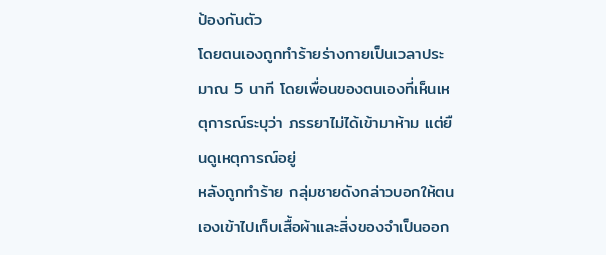ป้องกันตัว
โดยตนเองถูกทำร้ายร่างกายเป็นเวลาประมาณ 5 นาที โดยเพื่อนของตนเองที่เห็นเหตุการณ์ระบุว่า ภรรยาไม่ได้เข้ามาห้าม แต่ยืนดูเหตุการณ์อยู่
หลังถูกทำร้าย กลุ่มชายดังกล่าวบอกให้ตนเองเข้าไปเก็บเสื้อผ้าและสิ่งของจำเป็นออก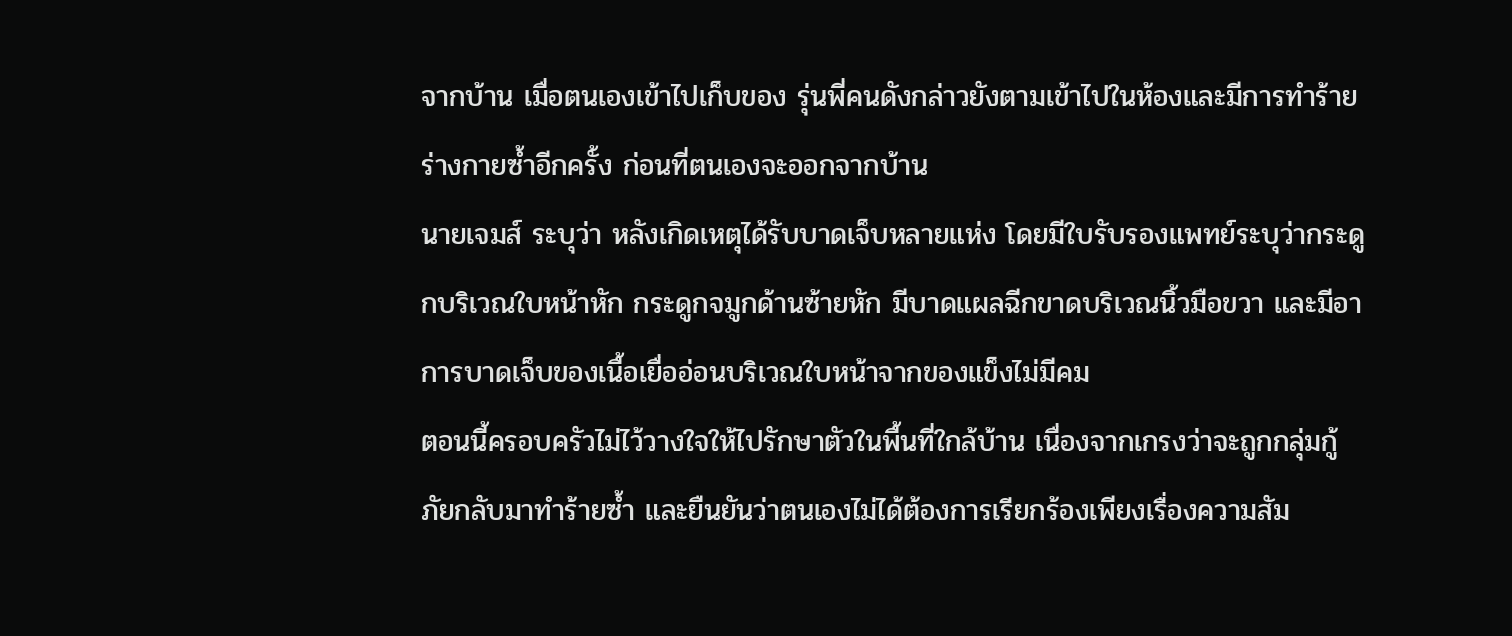จากบ้าน เมื่อตนเองเข้าไปเก็บของ รุ่นพี่คนดังกล่าวยังตามเข้าไปในห้องและมีการทำร้ายร่างกายซ้ำอีกครั้ง ก่อนที่ตนเองจะออกจากบ้าน
นายเจมส์ ระบุว่า หลังเกิดเหตุได้รับบาดเจ็บหลายแห่ง โดยมีใบรับรองแพทย์ระบุว่ากระดูกบริเวณใบหน้าหัก กระดูกจมูกด้านซ้ายหัก มีบาดแผลฉีกขาดบริเวณนิ้วมือขวา และมีอาการบาดเจ็บของเนื้อเยื่ออ่อนบริเวณใบหน้าจากของแข็งไม่มีคม
ตอนนี้ครอบครัวไม่ไว้วางใจให้ไปรักษาตัวในพื้นที่ใกล้บ้าน เนื่องจากเกรงว่าจะถูกกลุ่มกู้ภัยกลับมาทำร้ายซ้ำ และยืนยันว่าตนเองไม่ได้ต้องการเรียกร้องเพียงเรื่องความสัม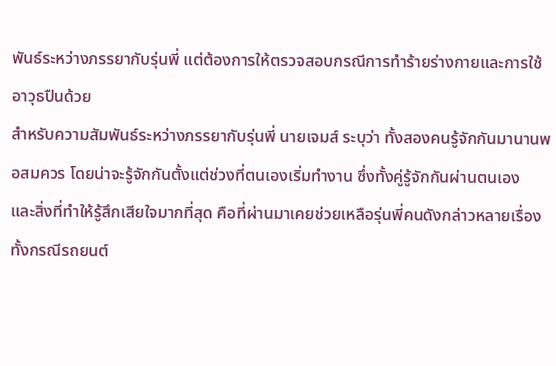พันธ์ระหว่างภรรยากับรุ่นพี่ แต่ต้องการให้ตรวจสอบกรณีการทำร้ายร่างกายและการใช้อาวุธปืนด้วย
สำหรับความสัมพันธ์ระหว่างภรรยากับรุ่นพี่ นายเจมส์ ระบุว่า ทั้งสองคนรู้จักกันมานานพอสมควร โดยน่าจะรู้จักกันตั้งแต่ช่วงที่ตนเองเริ่มทำงาน ซึ่งทั้งคู่รู้จักกันผ่านตนเอง
และสิ่งที่ทำให้รู้สึกเสียใจมากที่สุด คือที่ผ่านมาเคยช่วยเหลือรุ่นพี่คนดังกล่าวหลายเรื่อง ทั้งกรณีรถยนต์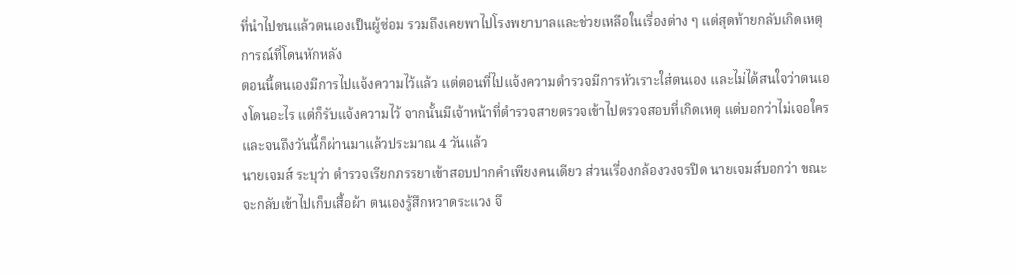ที่นำไปชนแล้วตนเองเป็นผู้ซ่อม รวมถึงเคยพาไปโรงพยาบาลและช่วยเหลือในเรื่องต่าง ๆ แต่สุดท้ายกลับเกิดเหตุการณ์ที่โดนหักหลัง
ตอนนี้ตนเองมีการไปแจ้งความไว้แล้ว แต่ตอนที่ไปแจ้งความตำรวจมีการหัวเราะใส่ตนเอง และไม่ได้สนใจว่าตนเองโดนอะไร แต่ก็รับแจ้งความไว้ จากนั้นมีเจ้าหน้าที่ตำรวจสายตรวจเข้าไปตรวจสอบที่เกิดเหตุ แต่บอกว่าไม่เจอใคร และจนถึงวันนี้ก็ผ่านมาแล้วประมาณ 4 วันแล้ว
นายเจมส์ ระบุว่า ตำรวจเรียกภรรยาเข้าสอบปากคำเพียงคนเดียว ส่วนเรื่องกล้องวงจรปิด นายเจมส์บอกว่า ขณะจะกลับเข้าไปเก็บเสื้อผ้า ตนเองรู้สึกหวาดระแวง จึ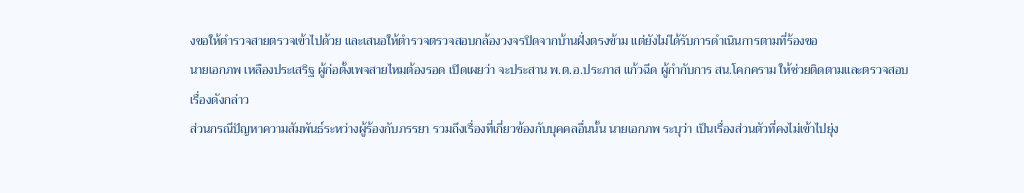งขอให้ตำรวจสายตรวจเข้าไปด้วย และเสนอให้ตำรวจตรวจสอบกล้องวงจรปิดจากบ้านฝั่งตรงข้าม แต่ยังไม่ได้รับการดำเนินการตามที่ร้องขอ
นายเอกภพ เหลืองประเสริฐ ผู้ก่อตั้งเพจสายไหมต้องรอด เปิดเผยว่า จะประสาน พ.ต.อ.ประภาส แก้วฉีด ผู้กำกับการ สน.โคกคราม ให้ช่วยติดตามและตรวจสอบเรื่องดังกล่าว
ส่วนกรณีปัญหาความสัมพันธ์ระหว่างผู้ร้องกับภรรยา รวมถึงเรื่องที่เกี่ยวข้องกับบุคคลอื่นนั้น นายเอกภพ ระบุว่า เป็นเรื่องส่วนตัวที่คงไม่เข้าไปยุ่ง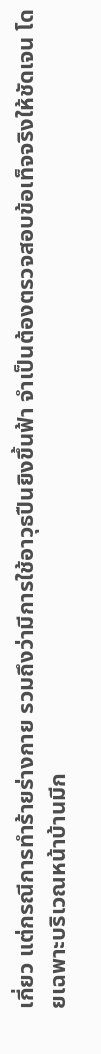เกี่ยว แต่กรณีการทำร้ายร่างกาย รวมถึงว่ามีการใช้อาวุธปืนยิงขึ้นฟ้า จำเป็นต้องตรวจสอบข้อเท็จจริงให้ชัดเจน โดยเฉพาะบริเวณหน้าบ้านมีก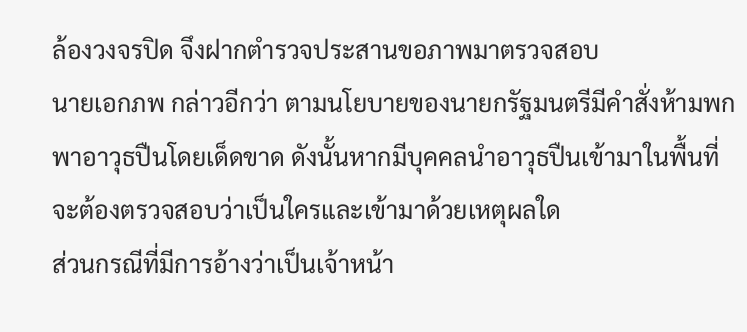ล้องวงจรปิด จึงฝากตำรวจประสานขอภาพมาตรวจสอบ
นายเอกภพ กล่าวอีกว่า ตามนโยบายของนายกรัฐมนตรีมีคำสั่งห้ามพกพาอาวุธปืนโดยเด็ดขาด ดังนั้นหากมีบุคคลนำอาวุธปืนเข้ามาในพื้นที่ จะต้องตรวจสอบว่าเป็นใครและเข้ามาด้วยเหตุผลใด
ส่วนกรณีที่มีการอ้างว่าเป็นเจ้าหน้า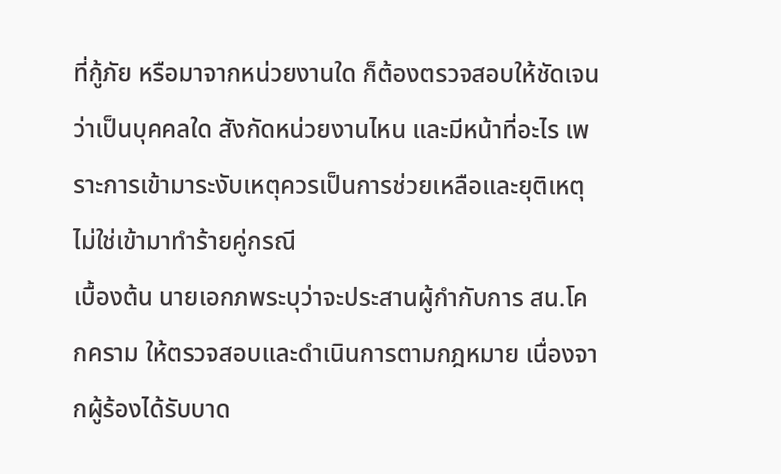ที่กู้ภัย หรือมาจากหน่วยงานใด ก็ต้องตรวจสอบให้ชัดเจนว่าเป็นบุคคลใด สังกัดหน่วยงานไหน และมีหน้าที่อะไร เพราะการเข้ามาระงับเหตุควรเป็นการช่วยเหลือและยุติเหตุ ไม่ใช่เข้ามาทำร้ายคู่กรณี
เบื้องต้น นายเอกภพระบุว่าจะประสานผู้กำกับการ สน.โคกคราม ให้ตรวจสอบและดำเนินการตามกฎหมาย เนื่องจากผู้ร้องได้รับบาด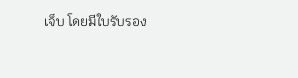เจ็บ โดยมีใบรับรอง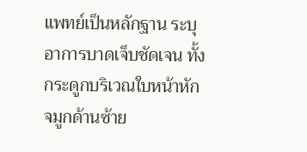แพทย์เป็นหลักฐาน ระบุอาการบาดเจ็บชัดเจน ทั้งกระดูกบริเวณใบหน้าหัก จมูกด้านซ้าย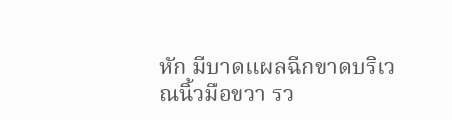หัก มีบาดแผลฉีกขาดบริเวณนิ้วมือขวา รว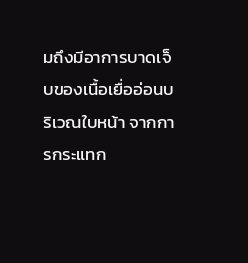มถึงมีอาการบาดเจ็บของเนื้อเยื่ออ่อนบริเวณใบหน้า จากการกระแทก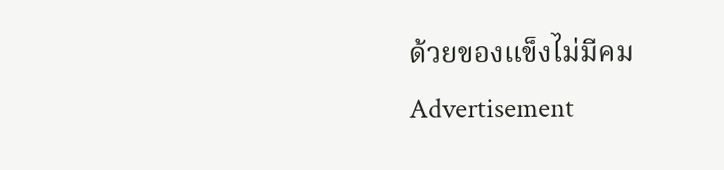ด้วยของแข็งไม่มีคม
Advertisement